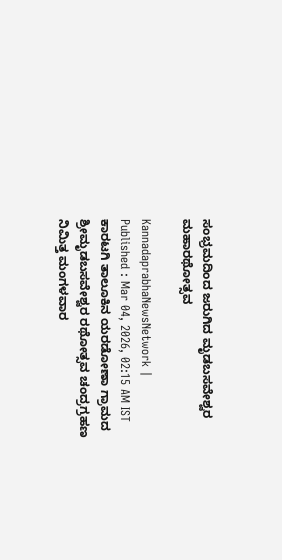ಸಂಭ್ರಮದಿಂದ ಜರುಗಿದ ಮೃಡಬಸವೇಶ್ವರ ಮಹಾರಥೋತ್ಸವ

KannadaprabhaNewsNetwork |
Published : Mar 04, 2026, 02:15 AM IST
ಕಾರಟಗಿ ತಾಲೂಕಿನ ಯರಡೋಣಾ ಗ್ರಾಮದ ಶ್ರೀಮೃಡಬಸವೇಶ್ವರ ರಥೋತ್ಸವ ಚಂದ್ರಗ್ರಹಣ ನಿಮಿತ್ತ ಮಂಗಳವಾರ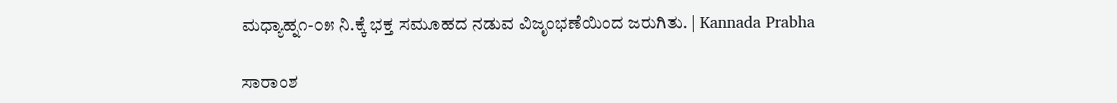ಮಧ್ಯಾಹ್ನ೧-೦೫ ನಿ.ಕ್ಕೆ ಭಕ್ತ ಸಮೂಹದ ನಡುವ ವಿಜೃಂಭಣೆಯಿಂದ ಜರುಗಿತು. | Kannada Prabha

ಸಾರಾಂಶ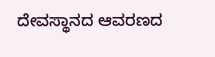ದೇವಸ್ಥಾನದ ಆವರಣದ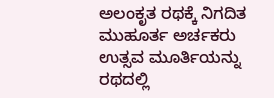ಅಲಂಕೃತ ರಥಕ್ಕೆ ನಿಗದಿತ ಮುಹೂರ್ತ ಅರ್ಚಕರು ಉತ್ಸವ ಮೂರ್ತಿಯನ್ನು ರಥದಲ್ಲಿ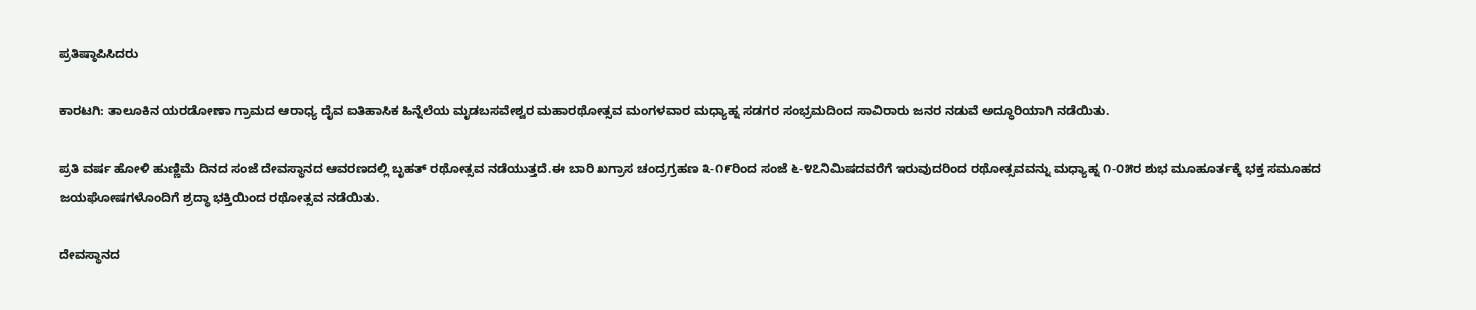ಪ್ರತಿಷ್ಠಾಪಿಸಿದರು

ಕಾರಟಗಿ: ತಾಲೂಕಿನ ಯರಡೋಣಾ ಗ್ರಾಮದ ಆರಾಧ್ಯ ದೈವ ಐತಿಹಾಸಿಕ ಹಿನ್ನೆಲೆಯ ಮೃಡಬಸವೇಶ್ವರ ಮಹಾರಥೋತ್ಸವ ಮಂಗಳವಾರ ಮಧ್ಯಾಹ್ನ ಸಡಗರ ಸಂಭ್ರಮದಿಂದ ಸಾವಿರಾರು ಜನರ ನಡುವೆ ಅದ್ಧೂರಿಯಾಗಿ ನಡೆಯಿತು.

ಪ್ರತಿ ವರ್ಷ ಹೋಳಿ ಹುಣ್ಣಿಮೆ ದಿನದ ಸಂಜೆ ದೇವಸ್ಥಾನದ ಆವರಣದಲ್ಲಿ ಬೃಹತ್ ರಥೋತ್ಸವ ನಡೆಯುತ್ತದೆ.ಈ ಬಾರಿ ಖಗ್ರಾಸ ಚಂದ್ರಗ್ರಹಣ ೩-೧೯ರಿಂದ ಸಂಜೆ ೬-೪೭ನಿಮಿಷದವರೆಗೆ ಇರುವುದರಿಂದ ರಥೋತ್ಸವವನ್ನು ಮಧ್ಯಾಹ್ನ ೧-೦೫ರ ಶುಭ ಮೂಹೂರ್ತಕ್ಕೆ ಭಕ್ತ ಸಮೂಹದ ಜಯಘೋಷಗಳೊಂದಿಗೆ ಶ್ರದ್ಧಾ ಭಕ್ತಿಯಿಂದ ರಥೋತ್ಸವ ನಡೆಯಿತು.

ದೇವಸ್ಥಾನದ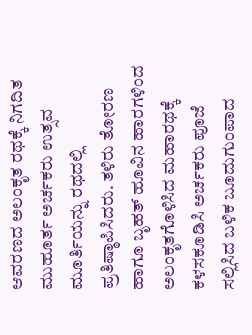ಆವರಣದ ಅಲಂಕೃತ ರಥಕ್ಕೆ ನಿಗದಿತ ಮುಹೂರ್ತ ಅರ್ಚಕರು ಉತ್ಸವ ಮೂರ್ತಿಯನ್ನು ರಥದಲ್ಲಿ ಪ್ರತಿಷ್ಠಾಪಿಸಿದರು. ತಳಿರು ತೋರಣ ಹಾಗೂ ಬೃಹತ್ ಹೂವಿನ ಹಾರಗಳಿಂದ ಅಲಂಕೃತಗೊಳಿಸಿದ ಮಹಾರಥಕ್ಕೆ ಕಳಸಕೂಡಿಸಿ ಅರ್ಚಕರು ಪೂಜೆ ಸಲ್ಲಿಸಿದ ಬಳಿಕ ಬೂದುಗುಂಪಾದ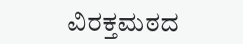ವಿರಕ್ತಮಠದ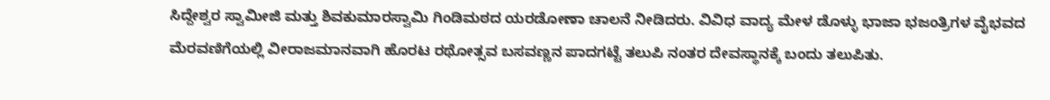ಸಿದ್ದೇಶ್ವರ ಸ್ವಾಮೀಜಿ ಮತ್ತು ಶಿವಕುಮಾರಸ್ವಾಮಿ ಗಿಂಡಿಮಠದ ಯರಡೋಣಾ ಚಾಲನೆ ನೀಡಿದರು. ವಿವಿಧ ವಾದ್ಯ ಮೇಳ ಡೊಳ್ಳು ಭಾಜಾ ಭಜಂತ್ರಿಗಳ ವೈಭವದ ಮೆರವಣಿಗೆಯಲ್ಲಿ ವೀರಾಜಮಾನವಾಗಿ ಹೊರಟ ರಥೋತ್ಸವ ಬಸವಣ್ಣನ ಪಾದಗಟ್ಟೆ ತಲುಪಿ ನಂತರ ದೇವಸ್ಥಾನಕ್ಕೆ ಬಂದು ತಲುಪಿತು.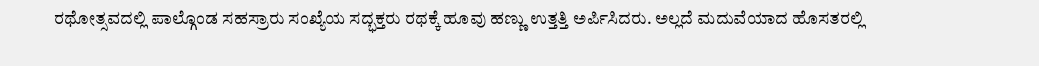ರಥೋತ್ಸವದಲ್ಲಿ ಪಾಲ್ಗೊಂಡ ಸಹಸ್ರಾರು ಸಂಖ್ಯೆಯ ಸದ್ಭಕ್ತರು ರಥಕ್ಕೆ ಹೂವು ಹಣ್ಣು ಉತ್ತತ್ತಿ ಅರ್ಪಿಸಿದರು. ಅಲ್ಲದೆ ಮದುವೆಯಾದ ಹೊಸತರಲ್ಲಿ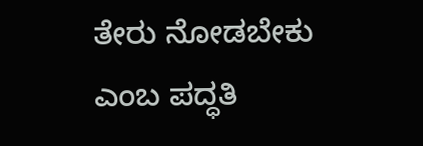ತೇರು ನೋಡಬೇಕು ಎಂಬ ಪದ್ಧತಿ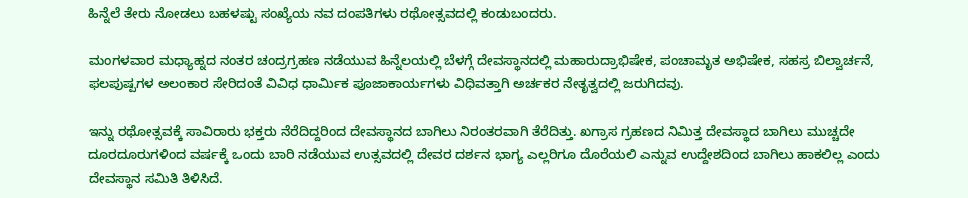ಹಿನ್ನೆಲೆ ತೇರು ನೋಡಲು ಬಹಳಷ್ಟು ಸಂಖ್ಯೆಯ ನವ ದಂಪತಿಗಳು ರಥೋತ್ಸವದಲ್ಲಿ ಕಂಡುಬಂದರು.

ಮಂಗಳವಾರ ಮಧ್ಯಾಹ್ನದ ನಂತರ ಚಂದ್ರಗ್ರಹಣ ನಡೆಯುವ ಹಿನ್ನೆಲಯಲ್ಲಿ ಬೆಳಗ್ಗೆ ದೇವಸ್ಥಾನದಲ್ಲಿ ಮಹಾರುದ್ರಾಭಿಷೇಕ, ಪಂಚಾಮೃತ ಅಭಿಷೇಕ, ಸಹಸ್ರ ಬಿಲ್ವಾರ್ಚನೆ, ಫಲಪುಷ್ಪಗಳ ಅಲಂಕಾರ ಸೇರಿದಂತೆ ವಿವಿಧ ಧಾರ್ಮಿಕ ಪೂಜಾಕಾರ್ಯಗಳು ವಿಧಿವತ್ತಾಗಿ ಅರ್ಚಕರ ನೇತೃತ್ವದಲ್ಲಿ ಜರುಗಿದವು.

ಇನ್ನು ರಥೋತ್ಸವಕ್ಕೆ ಸಾವಿರಾರು ಭಕ್ತರು ನೆರೆದಿದ್ದರಿಂದ ದೇವಸ್ಥಾನದ ಬಾಗಿಲು ನಿರಂತರವಾಗಿ ತೆರೆದಿತ್ತು. ಖಗ್ರಾಸ ಗ್ರಹಣದ ನಿಮಿತ್ತ ದೇವಸ್ಥಾದ ಬಾಗಿಲು ಮುಚ್ಚದೇ ದೂರದೂರುಗಳಿಂದ ವರ್ಷಕ್ಕೆ ಒಂದು ಬಾರಿ ನಡೆಯುವ ಉತ್ಸವದಲ್ಲಿ ದೇವರ ದರ್ಶನ ಭಾಗ್ಯ ಎಲ್ಲರಿಗೂ ದೊರೆಯಲಿ ಎನ್ನುವ ಉದ್ದೇಶದಿಂದ ಬಾಗಿಲು ಹಾಕಲಿಲ್ಲ ಎಂದು ದೇವಸ್ಥಾನ ಸಮಿತಿ ತಿಳಿಸಿದೆ.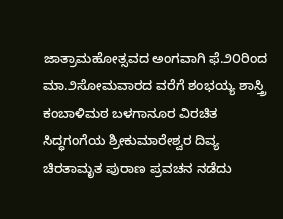ಜಾತ್ರಾಮಹೋತ್ಸವದ ಅಂಗವಾಗಿ ಫೆ.೨೦ರಿಂದ ಮಾ.೨ಸೋಮವಾರದ ವರೆಗೆ ಶಂಭಯ್ಯ ಶಾಸ್ತ್ರಿ ಕಂಬಾಳಿಮಠ ಬಳಗಾನೂರ ವಿರಚಿತ ಸಿದ್ಧಗಂಗೆಯ ಶ್ರೀಕುಮಾರೇಶ್ವರ ದಿವ್ಯ ಚಿರತಾಮೃತ ಪುರಾಣ ಪ್ರವಚನ ನಡೆದು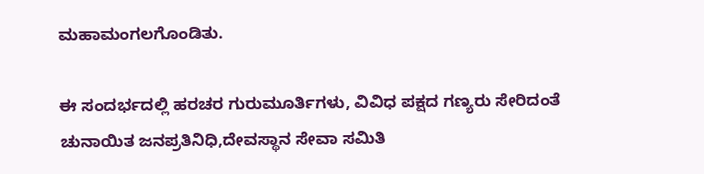ಮಹಾಮಂಗಲಗೊಂಡಿತು.

ಈ ಸಂದರ್ಭದಲ್ಲಿ ಹರಚರ ಗುರುಮೂರ್ತಿಗಳು, ವಿವಿಧ ಪಕ್ಷದ ಗಣ್ಯರು ಸೇರಿದಂತೆ ಚುನಾಯಿತ ಜನಪ್ರತಿನಿಧಿ,ದೇವಸ್ಥಾನ ಸೇವಾ ಸಮಿತಿ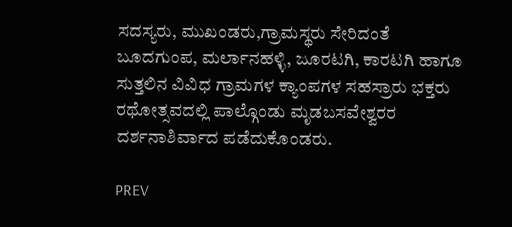ಸದಸ್ಯರು, ಮುಖಂಡರು,ಗ್ರಾಮಸ್ಥರು ಸೇರಿದಂತೆ ಬೂದಗುಂಪ, ಮರ್ಲಾನಹಳ್ಳಿ, ಜೂರಟಗಿ, ಕಾರಟಗಿ ಹಾಗೂ ಸುತ್ತಲಿನ ವಿವಿಧ ಗ್ರಾಮಗಳ ಕ್ಯಾಂಪಗಳ ಸಹಸ್ರಾರು ಭಕ್ತರು ರಥೋತ್ಸವದಲ್ಲಿ ಪಾಲ್ಗೊಂಡು ಮೃಡಬಸವೇಶ್ವರರ ದರ್ಶನಾಶಿರ್ವಾದ ಪಡೆದುಕೊಂಡರು.

PREV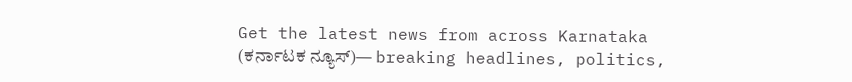Get the latest news from across Karnataka (ಕರ್ನಾಟಕ ನ್ಯೂಸ್)— breaking headlines, politics,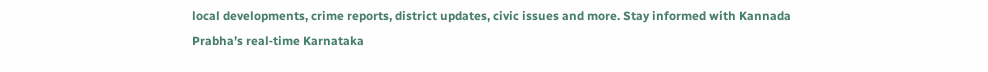local developments, crime reports, district updates, civic issues and more. Stay informed with Kannada Prabha’s real‑time Karnataka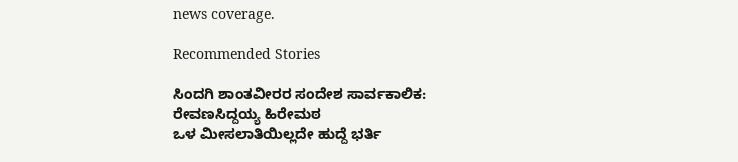news coverage.

Recommended Stories

ಸಿಂದಗಿ ಶಾಂತವೀರರ ಸಂದೇಶ ಸಾರ್ವಕಾಲಿಕ: ರೇವಣಸಿದ್ದಯ್ಯ ಹಿರೇಮಠ
ಒಳ ಮೀಸಲಾತಿಯಿಲ್ಲದೇ ಹುದ್ದೆ ಭರ್ತಿ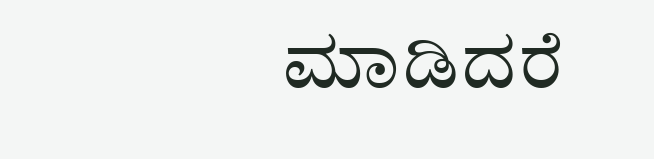ಮಾಡಿದರೆ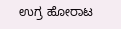ಉಗ್ರ ಹೋರಾಟ